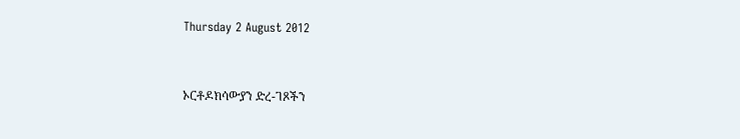Thursday 2 August 2012


ኦርቶዶክሳውያን ድረ-ገጾችን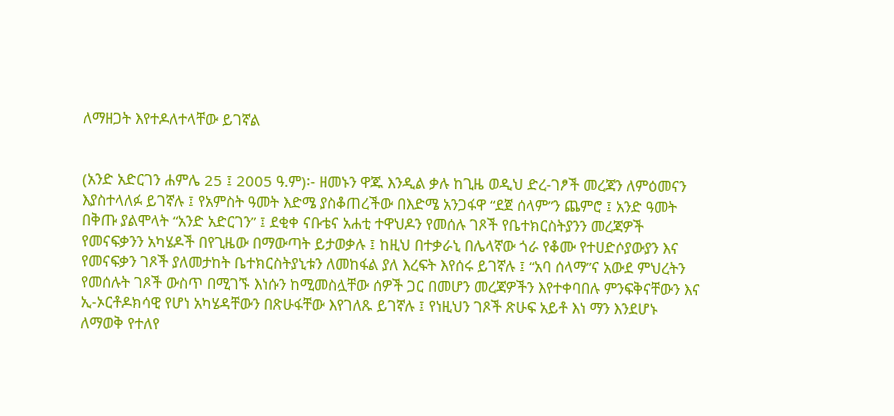ለማዘጋት እየተዶለተላቸው ይገኛል


(አንድ አድርገን ሐምሌ 25 ፤ 2005 ዓ.ም)፡- ዘመኑን ዋጁ እንዲል ቃሉ ከጊዜ ወዲህ ድረ-ገፆች መረጃን ለምዕመናን እያስተላለፉ ይገኛሉ ፤ የአምስት ዓመት እድሜ ያስቆጠረችው በእድሜ አንጋፋዋ “ደጀ ሰላም”ን ጨምሮ ፤ አንድ ዓመት በቅጡ ያልሞላት “አንድ አድርገን” ፤ ደቂቀ ናቡቴና አሐቲ ተዋህዶን የመሰሉ ገጾች የቤተክርስትያንን መረጃዎች የመናፍቃንን አካሄዶች በየጊዜው በማውጣት ይታወቃሉ ፤ ከዚህ በተቃራኒ በሌላኛው ጎራ የቆሙ የተሀድሶያውያን እና የመናፍቃን ገጾች ያለመታከት ቤተክርስትያኒቱን ለመከፋል ያለ እረፍት እየሰሩ ይገኛሉ ፤ “አባ ሰላማ”ና አውደ ምህረትን የመሰሉት ገጾች ውስጥ በሚገኙ እነሱን ከሚመስሏቸው ሰዎች ጋር በመሆን መረጃዎችን እየተቀባበሉ ምንፍቅናቸውን እና ኢ-ኦርቶዶክሳዊ የሆነ አካሄዳቸውን በጽሁፋቸው እየገለጹ ይገኛሉ ፤ የነዚህን ገጾች ጽሁፍ አይቶ እነ ማን እንደሆኑ ለማወቅ የተለየ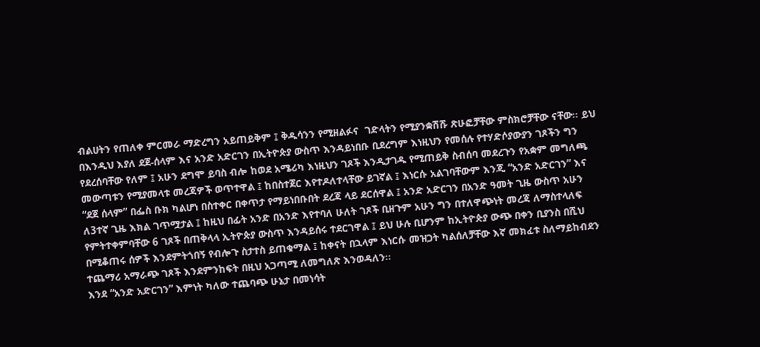ብልሀትን የጠለቀ ምርመራ ማድረግን አይጠይቅም ፤ ቅዱሳንን የሚዘልፉና  ገድላትን የሚያንቋሽሹ ጽሁፎቻቸው ምስክሮቻቸው ናቸው፡፡ ይህ በእንዲህ እያለ ደጀ-ሰላም እና አንድ አድርገን በኢትዮጵያ ውስጥ እንዳይነበቡ ቢደረግም እነዚህን የመሰሉ የተሃድሶያውያን ገጾችን ግን የደረሰባቸው የለም ፤ አሁን ደግሞ ይባስ ብሎ ከወደ አሜሪካ እነዚህን ገጾች እንዲታገዱ የሚጠይቅ ስብሰባ መደረጉን የአቋም መግለጫ መውጣቱን የሚያመላቱ መረጃዎች ወጥተዋል ፤ ከበስተጀር እየተዶለተላቸው ይገኛል ፤ እነርሱ አልገባቸውም እንጂ “አንድ አድርገን” እና “ደጀ ሰላም” በፌስ ቡክ ካልሆነ በስተቀር በቀጥታ የማይነበቡበት ደረጃ ላይ ደርሰዋል ፤ አንድ አድርገን በአንድ ዓመት ጊዜ ውስጥ አሁን ለ3ተኛ ጊዜ እክል ገጥሟታል ፤ ከዚህ በፊት አንድ በአንድ እየተባለ ሁለት ገጾች ቢዘጉም አሁን ግን በተለዋጭነት መረጃ ለማስተላለፍ የምትተቀምባቸው 6 ገጾች በጠቅላላ ኢትዮጵያ ውስጥ እንዳይሰሩ ተደርገዋል ፤ ይህ ሁሉ ቢሆንም ከኢትዮጵያ ውጭ በቀን ቢያንስ በሺህ በሚቆጠሩ ሰዎች እንደምትጎበኝ የብሎጉ ስታተስ ይጠቁማል ፤ ከቀናት በኋላም እነርሱ መዝጋት ካልሰለቻቸው እኛ መክፈቱ ስለማይከብደን ተጨማሪ አማራጭ ገጾች እንደምንከፍት በዚህ አጋጣሚ ለመግለጽ እንወዳለን፡፡
እንደ “አንድ አድርገን” እምነት ካለው ተጨባጭ ሁኔታ በመነሳት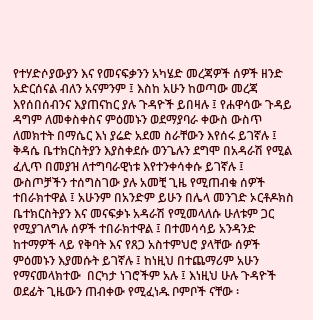የተሃድሶያውያን እና የመናፍቃንን አካሄድ መረጃዎች ሰዎች ዘንድ አድርሰናል ብለን አናምንም ፤ እስከ አሁን ከወጣው መረጃ እየሰበሰብንና እያጠናከር ያሉ ጉዳዮች ይበዛሉ ፤ የሐዋሳው ጉዳይ ዳግም ለመቀስቀስና ምዕመኑን ወደማያባራ ቀውስ ውስጥ ለመክተት በማሴር እነ ያሬድ አደመ ስራቸውን እየሰሩ ይገኛሉ ፤ ቅዳሴ ቤተክርስትያን እያስቀደሱ ወንጌሉን ደግሞ በአዳራሽ የሚል ፈሊጥ በመያዝ ለተግባራዊነቱ እየተንቀሳቀሱ ይገኛሉ ፤ ውስጦቻችን ተሰግስገው ያሉ አመቺ ጊዜ የሚጠብቁ ሰዎች ተበራክተዋል ፤ አሁንም በአንድም ይሁን በሌላ መንገድ ኦርቶዶክስ ቤተክርስትያን እና መናፍቃኑ አዳራሽ የሚመላለሱ ሁለቱም ጋር የሚያገለግሉ ሰዎች ተበራክተዋል ፤ በተመሳሳይ አንዳንድ ከተማዎች ላይ የቅባት እና የጸጋ አስተምህሮ ያላቸው ሰዎች ምዕመኑን እያመሱት ይገኛሉ ፤ ከነዚህ በተጨማሪም አሁን የማናመላክተው  በርካታ ነገሮችም አሉ ፤ እነዚህ ሁሉ ጉዳዮች ወደፊት ጊዜውን ጠብቀው የሚፈነዱ ቦምቦች ናቸው ፡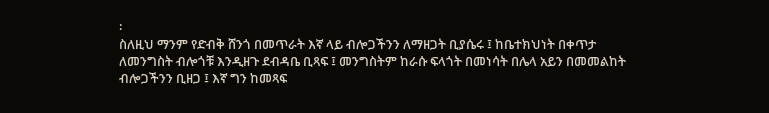፡
ስለዚህ ማንም የድብቅ ሸንጎ በመጥራት እኛ ላይ ብሎጋችንን ለማዘጋት ቢያሴሩ ፤ ከቤተክህነት በቀጥታ ለመንግስት ብሎጎቹ እንዲዘጉ ደብዳቤ ቢጻፍ ፤ መንግስትም ከራሱ ፍላጎት በመነሳት በሌላ አይን በመመልከት ብሎጋችንን ቢዘጋ ፤ እኛ ግን ከመጻፍ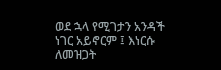ወደ ኋላ የሚገታን አንዳች ነገር አይኖርም ፤ እነርሱ ለመዝጋት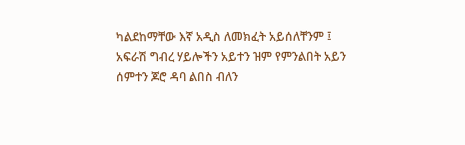ካልደከማቸው እኛ አዲስ ለመክፈት አይሰለቸንም ፤ አፍራሽ ግብረ ሃይሎችን አይተን ዝም የምንልበት አይን ሰምተን ጆሮ ዳባ ልበስ ብለን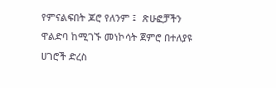የምናልፍበት ጆሮ የለንም ፤  ጽሁፎቻችን ዋልድባ ከሚገኙ መነኮሳት ጀምሮ በተለያዩ ሀገሮች ድረስ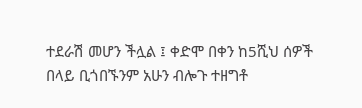ተደራሽ መሆን ችሏል ፤ ቀድሞ በቀን ከ5ሺህ ሰዎች በላይ ቢጎበኙንም አሁን ብሎጉ ተዘግቶ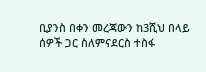ቢያንስ በቀን መረጃውን ከ3ሺህ በላይ ሰዎች ጋር ስለምናደርስ ተስፋ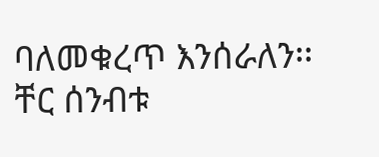ባለመቁረጥ እንሰራለን፡፡
ቸር ሰንብቱ